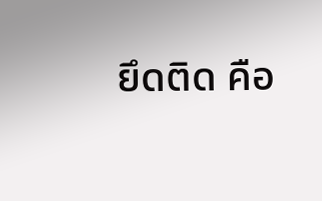ยึดติด คือ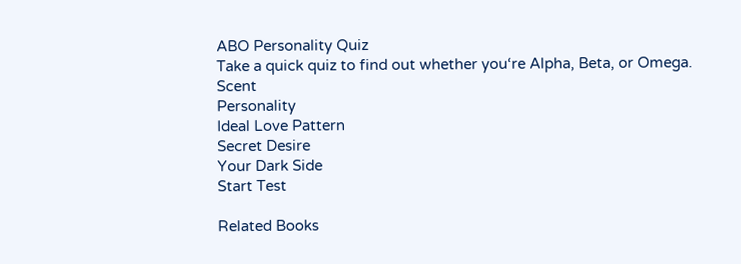ABO Personality Quiz
Take a quick quiz to find out whether you‘re Alpha, Beta, or Omega.
Scent
Personality
Ideal Love Pattern
Secret Desire
Your Dark Side
Start Test

Related Books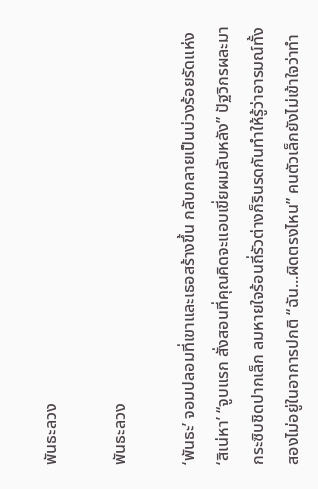พันธะลวง

พันธะลวง

‘พันธะ’ จอมปลอมที่เขาและเธอสร้างขึ้น กลับกลายเป็นบ่วงร้อยรัดแห่ง ‘สิเน่หา’ “จูบแรก สั่งสอนที่คุณคิดจะแอบเขี่ยผมลับหลัง” ปัฐวิกรผละมากระซิบชิดปากเล็ก ลมหายใจร้อนถี่รัวต่างก็รินรดกันทำให้รู้ว่าอารมณ์ทั้งสองไม่อยู่ในอาการปกติ “ฉัน...ผิดตรงไหน” คนตัวเล็กยังไม่เข้าใจว่าทำ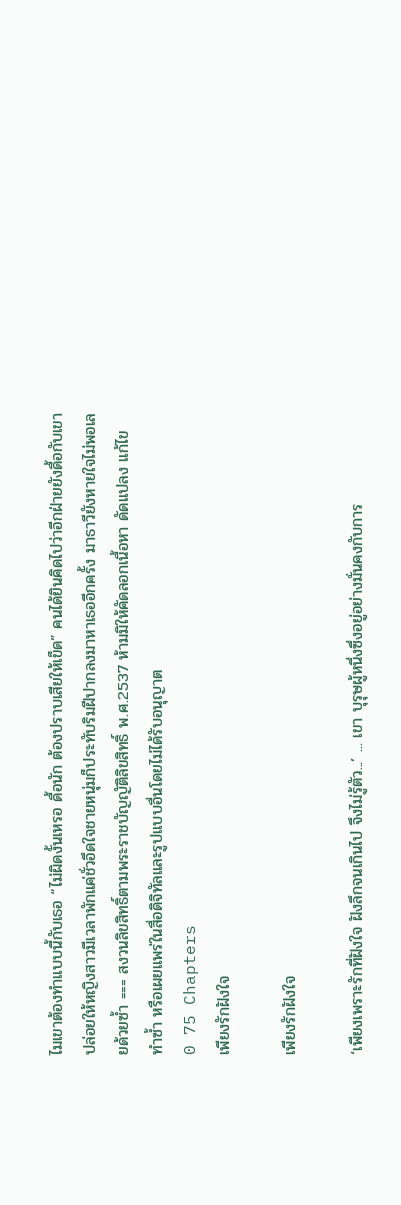ไมเขาต้องทำแบบนี้กับเธอ “ไม่ผิดงั้นเหรอ ดื้อนัก ต้องปราบเสียให้เข็ด” คนได้ยินคิดไปว่าอีกฝ่ายยังดื้อกับเขา ปล่อยให้หญิงสาวมีเวลาพักแค่ชั่วอึดใจชายหนุ่มก็ประทับริมฝีปากลงมาหาเธออีกครั้ง มาธาวียังหายใจไม่พอเลยด้วยซ้ำ === สงวนลิขสิทธิ์ตามพระราชบัญญัติลิขสิทธิ์ พ.ศ.2537 ห้ามมิให้คัดลอกเนื้อหา ดัดแปลง แก้ไข ทำซ้ำ หรือเผยแพร่ในสื่อดิจิทัลและรูปแบบอื่นโดยไม่ได้รับอนุญาต
0 75 Chapters
เพียงรักฝังใจ

เพียงรักฝังใจ

‘เพียงเพราะรักที่ฝังใจ ฝังลึกจนเกินไป จึงไม่รู้ตัว...’ ... เขา บุรุษผู้หนึ่งซึ่งอยู่อย่างมั่นคงกับการ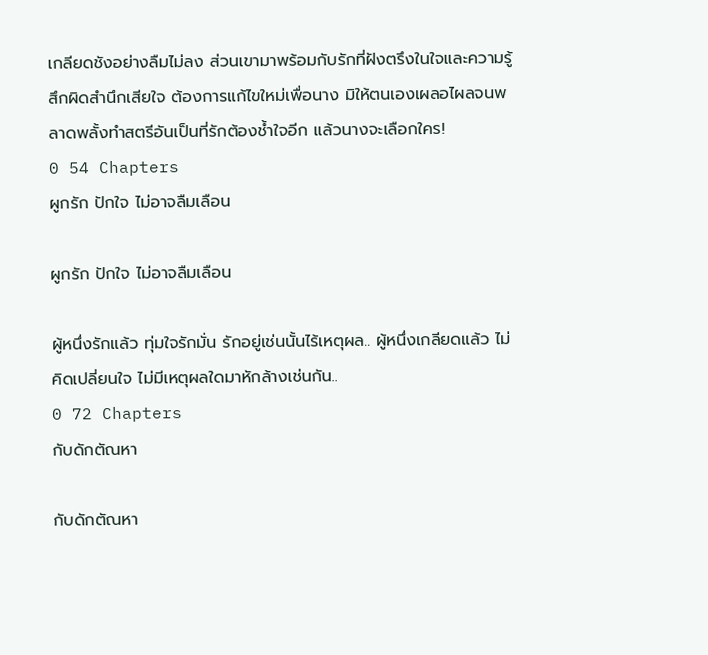เกลียดชังอย่างลืมไม่ลง ส่วนเขามาพร้อมกับรักที่ฝังตรึงในใจและความรู้สึกผิดสำนึกเสียใจ ต้องการแก้ไขใหม่เพื่อนาง มิให้ตนเองเผลอไผลจนพลาดพลั้งทำสตรีอันเป็นที่รักต้องช้ำใจอีก แล้วนางจะเลือกใคร!
0 54 Chapters
ผูกรัก ปักใจ ไม่อาจลืมเลือน

ผูกรัก ปักใจ ไม่อาจลืมเลือน

ผู้หนึ่งรักแล้ว ทุ่มใจรักมั่น รักอยู่เช่นนั้นไร้เหตุผล.. ผู้หนึ่งเกลียดแล้ว ไม่คิดเปลี่ยนใจ ไม่มีเหตุผลใดมาหักล้างเช่นกัน..
0 72 Chapters
กับดักตัณหา

กับดักตัณหา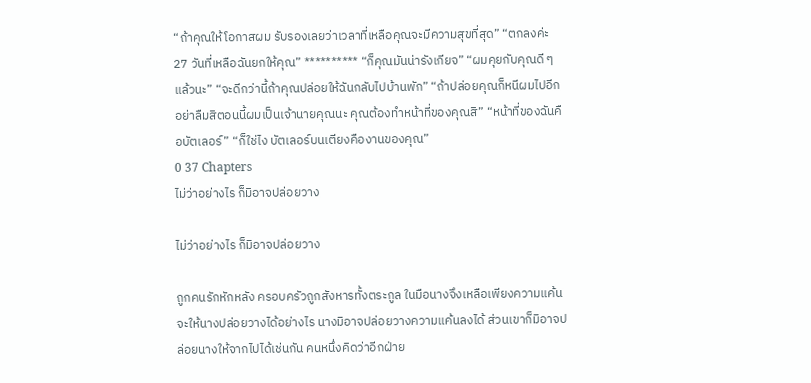“ถ้าคุณให้โอกาสผม รับรองเลยว่าเวลาที่เหลือคุณจะมีความสุขที่สุด” “ตกลงค่ะ 27 วันที่เหลือฉันยกให้คุณ” ********** “ก็คุณมันน่ารังเกียจ” “ผมคุยกับคุณดี ๆ แล้วนะ” “จะดีกว่านี้ถ้าคุณปล่อยให้ฉันกลับไปบ้านพัก” “ถ้าปล่อยคุณก็หนีผมไปอีก อย่าลืมสิตอนนี้ผมเป็นเจ้านายคุณนะ คุณต้องทำหน้าที่ของคุณสิ” “หน้าที่ของฉันคือบัตเลอร์” “ก็ใช่ไง บัตเลอร์บนเตียงคืองานของคุณ”
0 37 Chapters
ไม่ว่าอย่างไร ก็มิอาจปล่อยวาง

ไม่ว่าอย่างไร ก็มิอาจปล่อยวาง

ถูกคนรักหักหลัง ครอบครัวถูกสังหารทั้งตระกูล ในมือนางจึงเหลือเพียงความแค้นจะให้นางปล่อยวางได้อย่างไร นางมิอาจปล่อยวางความแค้นลงได้ ส่วนเขาก็มิอาจปล่อยนางให้จากไปได้เช่นกัน คนหนึ่งคิดว่าอีกฝ่าย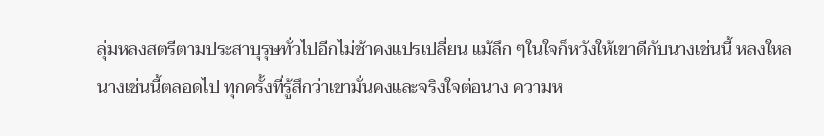ลุ่มหลงสตรีตามประสาบุรุษทั่วไปอีกไม่ช้าคงแปรเปลี่ยน แม้ลึก ๆในใจก็หวังให้เขาดีกับนางเช่นนี้ หลงใหลนางเช่นนี้ตลอดไป ทุกครั้งที่รู้สึกว่าเขามั่นคงและจริงใจต่อนาง ความห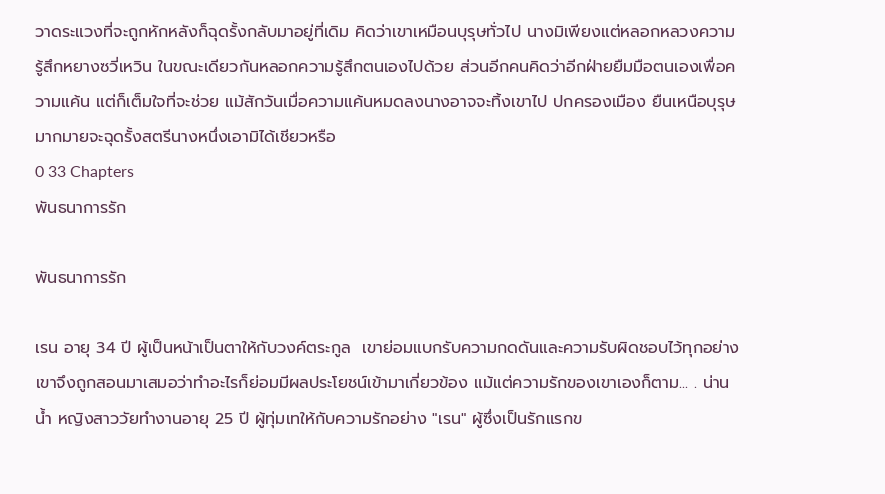วาดระแวงที่จะถูกหักหลังก็ฉุดรั้งกลับมาอยู่ที่เดิม คิดว่าเขาเหมือนบุรุษทั่วไป นางมิเพียงแต่หลอกหลวงความรู้สึกหยางซวี่เหวิน ในขณะเดียวกันหลอกความรู้สึกตนเองไปด้วย ส่วนอีกคนคิดว่าอีกฝ่ายยืมมือตนเองเพื่อความแค้น แต่ก็เต็มใจที่จะช่วย แม้สักวันเมื่อความแค้นหมดลงนางอาจจะทิ้งเขาไป ปกครองเมือง ยืนเหนือบุรุษมากมายจะฉุดรั้งสตรีนางหนึ่งเอามิได้เชียวหรือ
0 33 Chapters
พันธนาการรัก

พันธนาการรัก

เรน อายุ 34 ปี ผู้เป็นหน้าเป็นตาให้กับวงค์ตระกูล  เขาย่อมแบกรับความกดดันและความรับผิดชอบไว้ทุกอย่าง เขาจึงถูกสอนมาเสมอว่าทำอะไรก็ย่อมมีผลประโยชน์เข้ามาเกี่ยวข้อง แม้แต่ความรักของเขาเองก็ตาม... . น่านน้ำ หญิงสาววัยทำงานอายุ 25 ปี ผู้ทุ่มเทให้กับความรักอย่าง "เรน" ผู้ซึ่งเป็นรักแรกข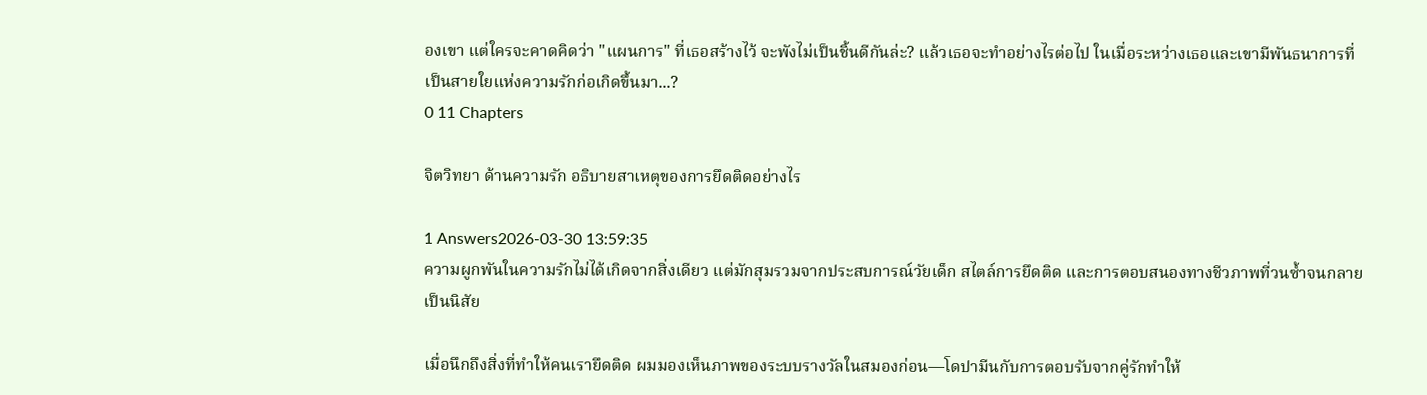องเขา แต่ใครจะคาดคิดว่า "แผนการ" ที่เธอสร้างไว้ จะพังไม่เป็นชิ้นดีกันล่ะ? แล้วเธอจะทำอย่างไรต่อไป ในเมื่อระหว่างเธอและเขามีพันธนาการที่เป็นสายใยแห่งความรักก่อเกิดขึ้นมา...?
0 11 Chapters

จิตวิทยา ด้านความรัก อธิบายสาเหตุของการยึดติดอย่างไร

1 Answers2026-03-30 13:59:35
ความผูกพันในความรักไม่ได้เกิดจากสิ่งเดียว แต่มักสุมรวมจากประสบการณ์วัยเด็ก สไตล์การยึดติด และการตอบสนองทางชีวภาพที่วนซ้ำจนกลายเป็นนิสัย

เมื่อนึกถึงสิ่งที่ทำให้คนเรายึดติด ผมมองเห็นภาพของระบบรางวัลในสมองก่อน—โดปามีนกับการตอบรับจากคู่รักทำให้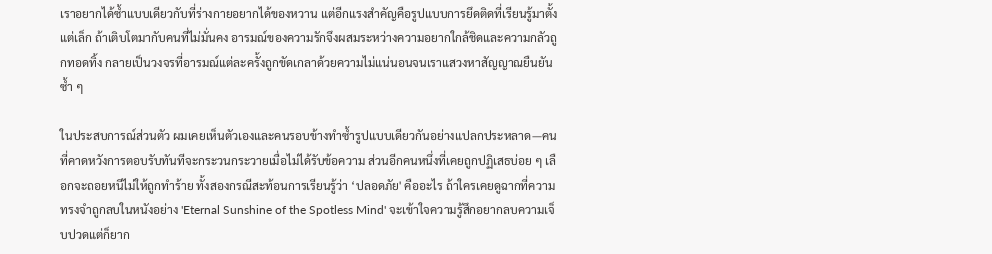เราอยากได้ซ้ำแบบเดียวกับที่ร่างกายอยากได้ของหวาน แต่อีกแรงสำคัญคือรูปแบบการยึดติดที่เรียนรู้มาตั้งแต่เล็ก ถ้าเติบโตมากับคนที่ไม่มั่นคง อารมณ์ของความรักจึงผสมระหว่างความอยากใกล้ชิดและความกลัวถูกทอดทิ้ง กลายเป็นวงจรที่อารมณ์แต่ละครั้งถูกขัดเกลาด้วยความไม่แน่นอนจนเราแสวงหาสัญญาณยืนยันซ้ำ ๆ

ในประสบการณ์ส่วนตัว ผมเคยเห็นตัวเองและคนรอบข้างทำซ้ำรูปแบบเดียวกันอย่างแปลกประหลาด—คนที่คาดหวังการตอบรับทันทีจะกระวนกระวายเมื่อไม่ได้รับข้อความ ส่วนอีกคนหนึ่งที่เคยถูกปฏิเสธบ่อย ๆ เลือกจะถอยหนีไม่ให้ถูกทำร้าย ทั้งสองกรณีสะท้อนการเรียนรู้ว่า ‘ปลอดภัย' คืออะไร ถ้าใครเคยดูฉากที่ความทรงจำถูกลบในหนังอย่าง 'Eternal Sunshine of the Spotless Mind' จะเข้าใจความรู้สึกอยากลบความเจ็บปวดแต่ก็ยาก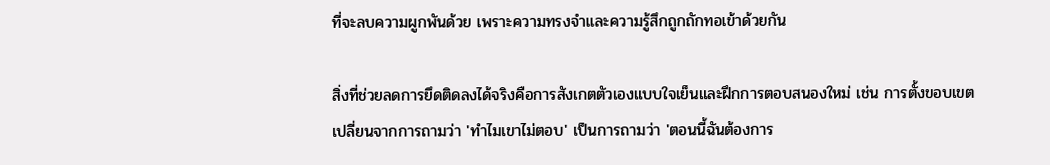ที่จะลบความผูกพันด้วย เพราะความทรงจำและความรู้สึกถูกถักทอเข้าด้วยกัน

สิ่งที่ช่วยลดการยึดติดลงได้จริงคือการสังเกตตัวเองแบบใจเย็นและฝึกการตอบสนองใหม่ เช่น การตั้งขอบเขต เปลี่ยนจากการถามว่า 'ทำไมเขาไม่ตอบ' เป็นการถามว่า 'ตอนนี้ฉันต้องการ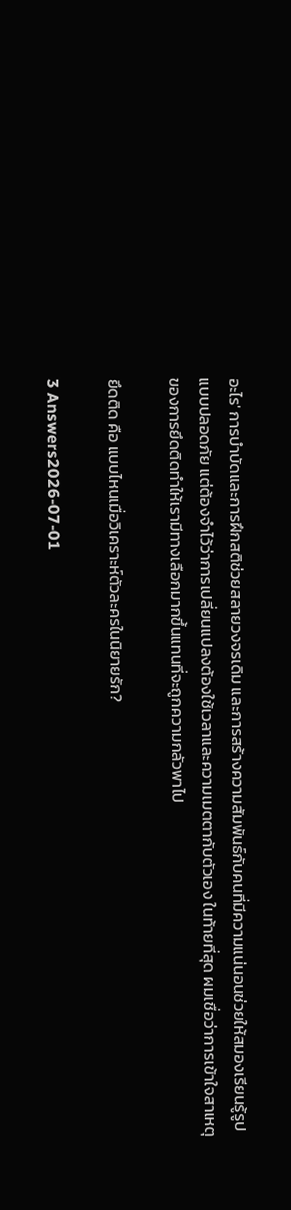อะไร' การบำบัดและการฝึกสติช่วยสลายวงจรเดิม และการสร้างความสัมพันธ์กับคนที่มีความแน่นอนช่วยให้สมองเรียนรู้รูปแบบปลอดภัย แต่ต้องจำไว้ว่าการเปลี่ยนแปลงต้องใช้เวลาและความเมตตากับตัวเอง ในท้ายที่สุด ผมเชื่อว่าการเข้าใจสาเหตุของการยึดติดทำให้เรามีทางเลือกมากขึ้นแทนที่จะถูกความกลัวพาไป

ยึดติด คือ แบบไหนเมื่อวิเคราะห์ตัวละครในนิยายรัก?

3 Answers2026-07-01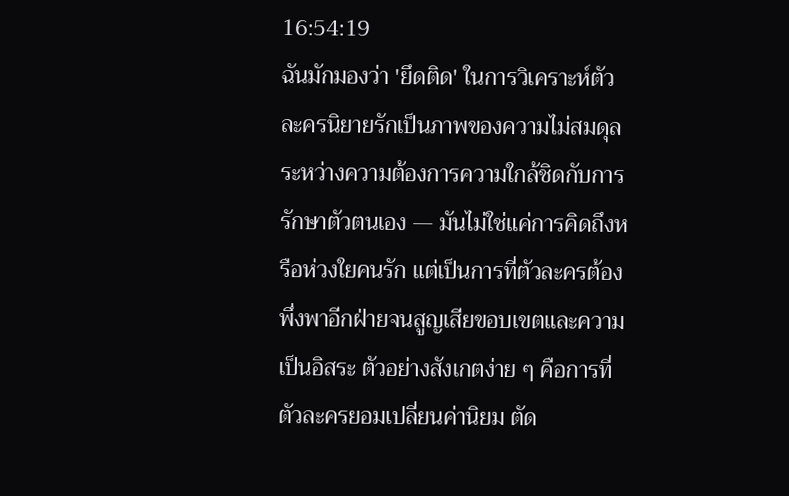16:54:19
ฉันมักมองว่า 'ยึดติด' ในการวิเคราะห์ตัวละครนิยายรักเป็นภาพของความไม่สมดุลระหว่างความต้องการความใกล้ชิดกับการรักษาตัวตนเอง — มันไม่ใช่แค่การคิดถึงหรือห่วงใยคนรัก แต่เป็นการที่ตัวละครต้องพึ่งพาอีกฝ่ายจนสูญเสียขอบเขตและความเป็นอิสระ ตัวอย่างสังเกตง่าย ๆ คือการที่ตัวละครยอมเปลี่ยนค่านิยม ตัด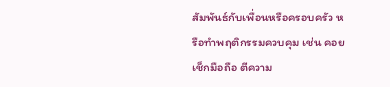สัมพันธ์กับเพื่อนหรือครอบครัว หรือทำพฤติกรรมควบคุม เช่น คอยเช็กมือถือ ตีความ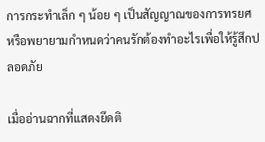การกระทำเล็ก ๆ น้อย ๆ เป็นสัญญาณของการทรยศ หรือพยายามกำหนดว่าคนรักต้องทำอะไรเพื่อให้รู้สึกปลอดภัย

เมื่ออ่านฉากที่แสดงยึดติ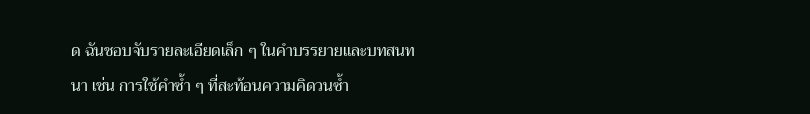ด ฉันชอบจับรายละเอียดเล็ก ๆ ในคำบรรยายและบทสนทนา เช่น การใช้คำซ้ำ ๆ ที่สะท้อนความคิดวนซ้ำ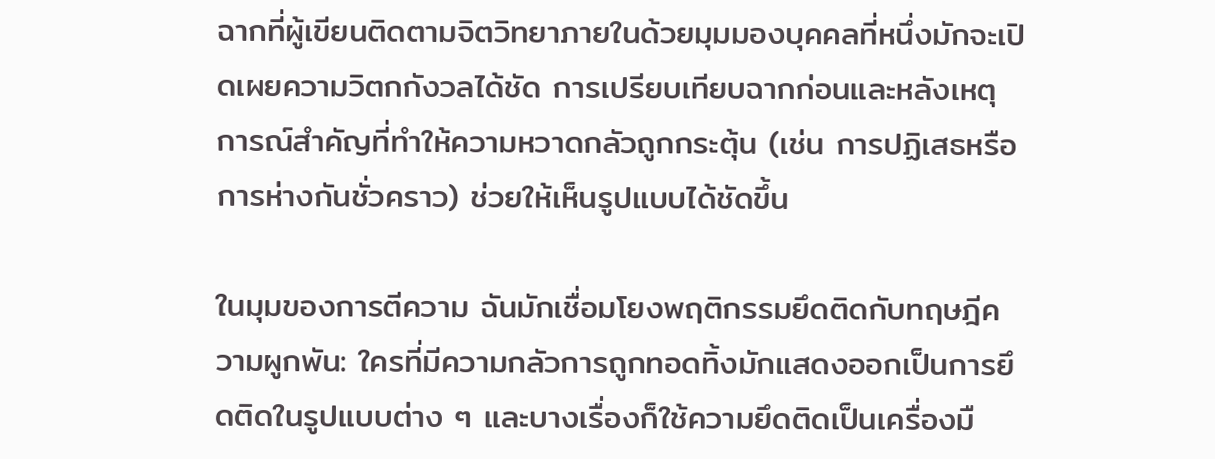ฉากที่ผู้เขียนติดตามจิตวิทยาภายในด้วยมุมมองบุคคลที่หนึ่งมักจะเปิดเผยความวิตกกังวลได้ชัด การเปรียบเทียบฉากก่อนและหลังเหตุการณ์สำคัญที่ทำให้ความหวาดกลัวถูกกระตุ้น (เช่น การปฏิเสธหรือการห่างกันชั่วคราว) ช่วยให้เห็นรูปแบบได้ชัดขึ้น

ในมุมของการตีความ ฉันมักเชื่อมโยงพฤติกรรมยึดติดกับทฤษฎีความผูกพัน: ใครที่มีความกลัวการถูกทอดทิ้งมักแสดงออกเป็นการยึดติดในรูปแบบต่าง ๆ และบางเรื่องก็ใช้ความยึดติดเป็นเครื่องมื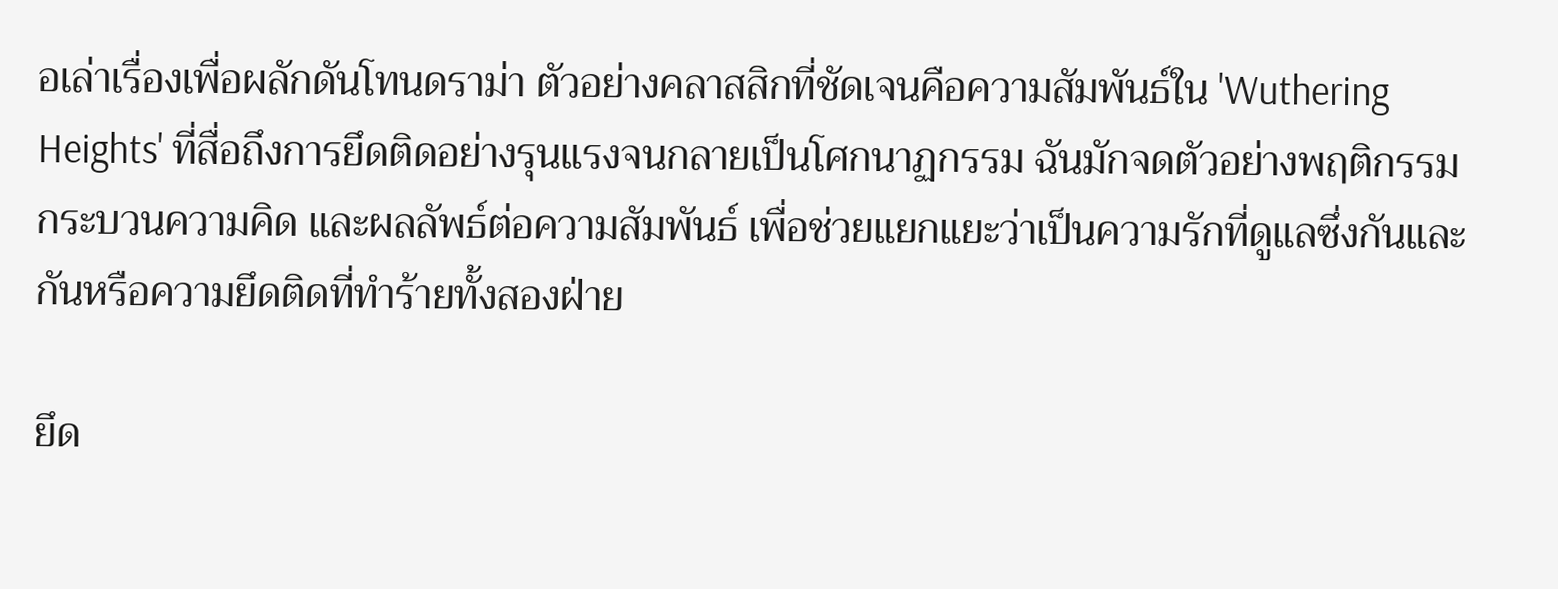อเล่าเรื่องเพื่อผลักดันโทนดราม่า ตัวอย่างคลาสสิกที่ชัดเจนคือความสัมพันธ์ใน 'Wuthering Heights' ที่สื่อถึงการยึดติดอย่างรุนแรงจนกลายเป็นโศกนาฏกรรม ฉันมักจดตัวอย่างพฤติกรรม กระบวนความคิด และผลลัพธ์ต่อความสัมพันธ์ เพื่อช่วยแยกแยะว่าเป็นความรักที่ดูแลซึ่งกันและกันหรือความยึดติดที่ทำร้ายทั้งสองฝ่าย

ยึด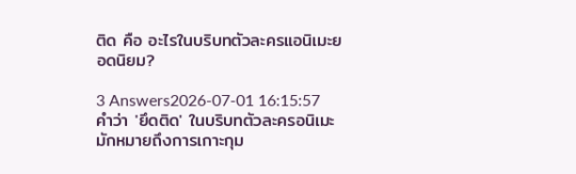ติด คือ อะไรในบริบทตัวละครแอนิเมะยอดนิยม?

3 Answers2026-07-01 16:15:57
คำว่า 'ยึดติด' ในบริบทตัวละครอนิเมะมักหมายถึงการเกาะกุม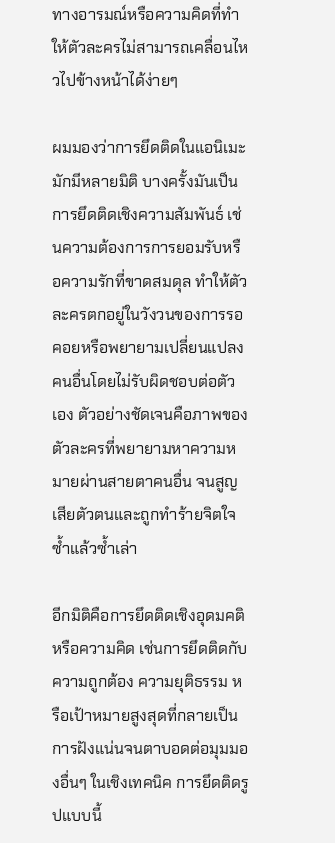ทางอารมณ์หรือความคิดที่ทำให้ตัวละครไม่สามารถเคลื่อนไหวไปข้างหน้าได้ง่ายๆ

ผมมองว่าการยึดติดในแอนิเมะมักมีหลายมิติ บางครั้งมันเป็นการยึดติดเชิงความสัมพันธ์ เช่นความต้องการการยอมรับหรือความรักที่ขาดสมดุล ทำให้ตัวละครตกอยู่ในวังวนของการรอคอยหรือพยายามเปลี่ยนแปลงคนอื่นโดยไม่รับผิดชอบต่อตัวเอง ตัวอย่างชัดเจนคือภาพของตัวละครที่พยายามหาความหมายผ่านสายตาคนอื่น จนสูญเสียตัวตนและถูกทำร้ายจิตใจซ้ำแล้วซ้ำเล่า

อีกมิติคือการยึดติดเชิงอุดมคติหรือความคิด เช่นการยึดติดกับความถูกต้อง ความยุติธรรม หรือเป้าหมายสูงสุดที่กลายเป็นการฝังแน่นจนตาบอดต่อมุมมองอื่นๆ ในเชิงเทคนิค การยึดติดรูปแบบนี้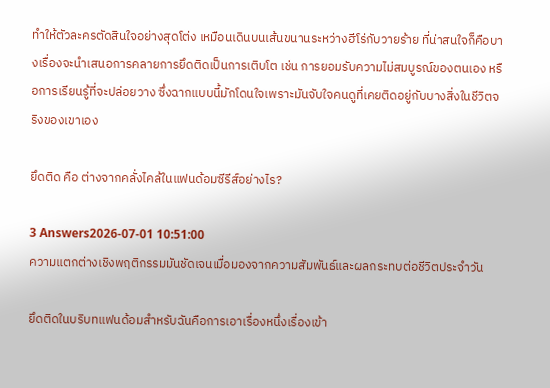ทำให้ตัวละครตัดสินใจอย่างสุดโต่ง เหมือนเดินบนเส้นขนานระหว่างฮีโร่กับวายร้าย ที่น่าสนใจก็คือบางเรื่องจะนำเสนอการคลายการยึดติดเป็นการเติบโต เช่น การยอมรับความไม่สมบูรณ์ของตนเอง หรือการเรียนรู้ที่จะปล่อยวาง ซึ่งฉากแบบนี้มักโดนใจเพราะมันจับใจคนดูที่เคยติดอยู่กับบางสิ่งในชีวิตจริงของเขาเอง

ยึดติด คือ ต่างจากคลั่งไคล้ในแฟนด้อมซีรีส์อย่างไร?

3 Answers2026-07-01 10:51:00
ความแตกต่างเชิงพฤติกรรมมันชัดเจนเมื่อมองจากความสัมพันธ์และผลกระทบต่อชีวิตประจำวัน

ยึดติดในบริบทแฟนด้อมสำหรับฉันคือการเอาเรื่องหนึ่งเรื่องเข้า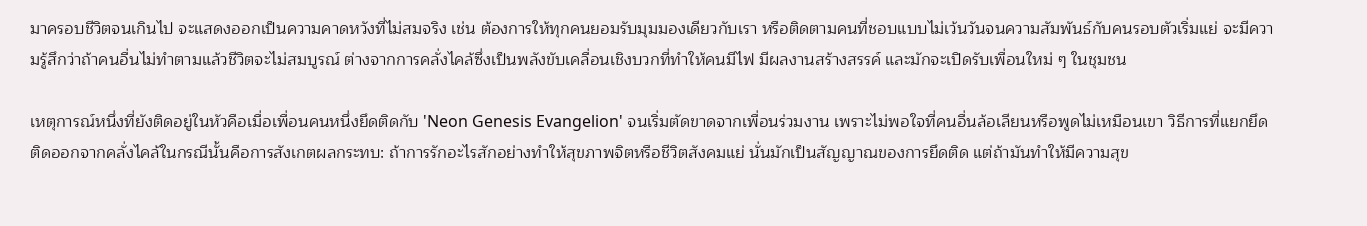มาครอบชีวิตจนเกินไป จะแสดงออกเป็นความคาดหวังที่ไม่สมจริง เช่น ต้องการให้ทุกคนยอมรับมุมมองเดียวกับเรา หรือติดตามคนที่ชอบแบบไม่เว้นวันจนความสัมพันธ์กับคนรอบตัวเริ่มแย่ จะมีความรู้สึกว่าถ้าคนอื่นไม่ทำตามแล้วชีวิตจะไม่สมบูรณ์ ต่างจากการคลั่งไคล้ซึ่งเป็นพลังขับเคลื่อนเชิงบวกที่ทำให้คนมีไฟ มีผลงานสร้างสรรค์ และมักจะเปิดรับเพื่อนใหม่ ๆ ในชุมชน

เหตุการณ์หนึ่งที่ยังติดอยู่ในหัวคือเมื่อเพื่อนคนหนึ่งยึดติดกับ 'Neon Genesis Evangelion' จนเริ่มตัดขาดจากเพื่อนร่วมงาน เพราะไม่พอใจที่คนอื่นล้อเลียนหรือพูดไม่เหมือนเขา วิธีการที่แยกยึดติดออกจากคลั่งไคล้ในกรณีนั้นคือการสังเกตผลกระทบ: ถ้าการรักอะไรสักอย่างทำให้สุขภาพจิตหรือชีวิตสังคมแย่ นั่นมักเป็นสัญญาณของการยึดติด แต่ถ้ามันทำให้มีความสุข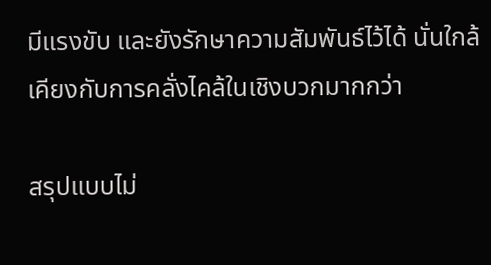มีแรงขับ และยังรักษาความสัมพันธ์ไว้ได้ นั่นใกล้เคียงกับการคลั่งไคล้ในเชิงบวกมากกว่า

สรุปแบบไม่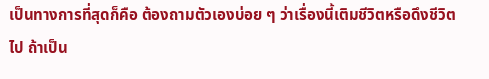เป็นทางการที่สุดก็คือ ต้องถามตัวเองบ่อย ๆ ว่าเรื่องนี้เติมชีวิตหรือดึงชีวิตไป ถ้าเป็น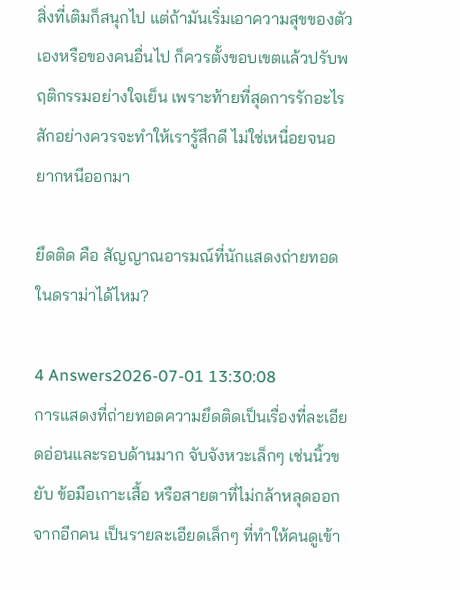สิ่งที่เติมก็สนุกไป แต่ถ้ามันเริ่มเอาความสุขของตัวเองหรือของคนอื่นไป ก็ควรตั้งขอบเขตแล้วปรับพฤติกรรมอย่างใจเย็น เพราะท้ายที่สุดการรักอะไรสักอย่างควรจะทำให้เรารู้สึกดี ไม่ใช่เหนื่อยจนอยากหนีออกมา

ยึดติด คือ สัญญาณอารมณ์ที่นักแสดงถ่ายทอดในดราม่าได้ไหม?

4 Answers2026-07-01 13:30:08
การแสดงที่ถ่ายทอดความยึดติดเป็นเรื่องที่ละเอียดอ่อนและรอบด้านมาก จับจังหวะเล็กๆ เช่นนิ้วขยับ ข้อมือเกาะเสื้อ หรือสายตาที่ไม่กล้าหลุดออกจากอีกคน เป็นรายละเอียดเล็กๆ ที่ทำให้คนดูเข้า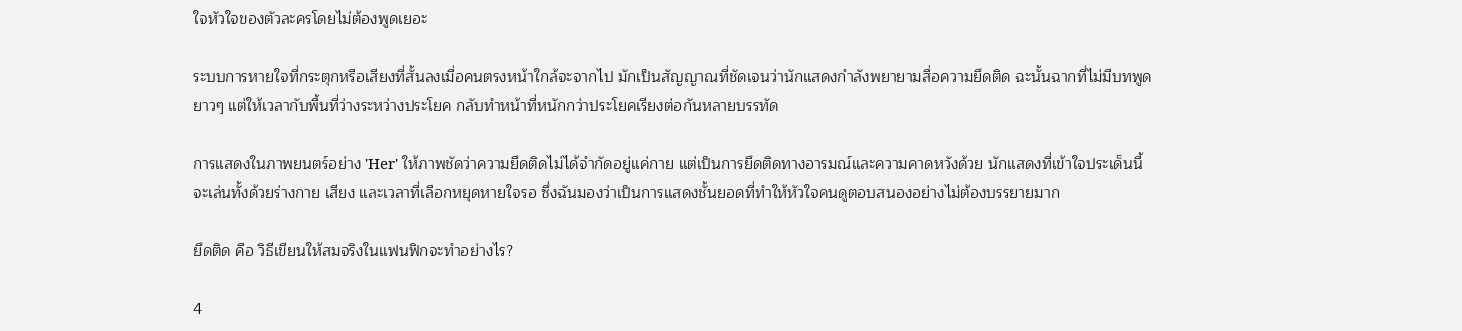ใจหัวใจของตัวละครโดยไม่ต้องพูดเยอะ

ระบบการหายใจที่กระตุกหรือเสียงที่สั้นลงเมื่อคนตรงหน้าใกล้จะจากไป มักเป็นสัญญาณที่ชัดเจนว่านักแสดงกำลังพยายามสื่อความยึดติด ฉะนั้นฉากที่ไม่มีบทพูดยาวๆ แต่ให้เวลากับพื้นที่ว่างระหว่างประโยค กลับทำหน้าที่หนักกว่าประโยคเรียงต่อกันหลายบรรทัด

การแสดงในภาพยนตร์อย่าง 'Her' ให้ภาพชัดว่าความยึดติดไม่ได้จำกัดอยู่แค่กาย แต่เป็นการยึดติดทางอารมณ์และความคาดหวังด้วย นักแสดงที่เข้าใจประเด็นนี้จะเล่นทั้งด้วยร่างกาย เสียง และเวลาที่เลือกหยุดหายใจรอ ซึ่งฉันมองว่าเป็นการแสดงชั้นยอดที่ทำให้หัวใจคนดูตอบสนองอย่างไม่ต้องบรรยายมาก

ยึดติด คือ วิธีเขียนให้สมจริงในแฟนฟิกจะทำอย่างไร?

4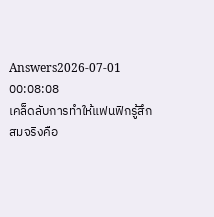Answers2026-07-01 00:08:08
เคล็ดลับการทำให้แฟนฟิกรู้สึกสมจริงคือ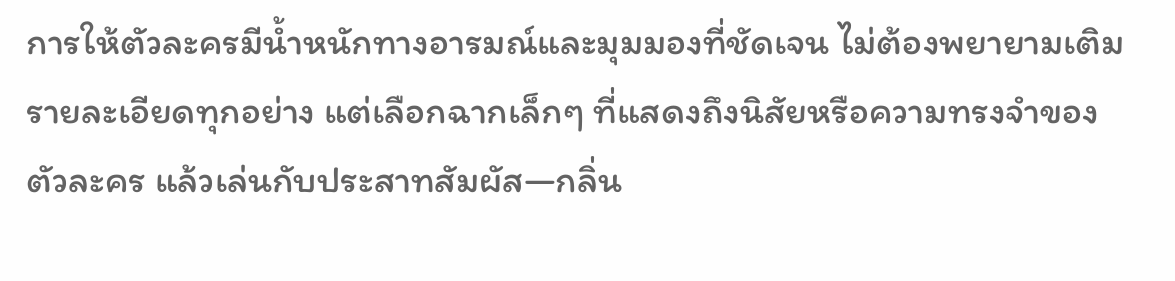การให้ตัวละครมีน้ำหนักทางอารมณ์และมุมมองที่ชัดเจน ไม่ต้องพยายามเติมรายละเอียดทุกอย่าง แต่เลือกฉากเล็กๆ ที่แสดงถึงนิสัยหรือความทรงจำของตัวละคร แล้วเล่นกับประสาทสัมผัส—กลิ่น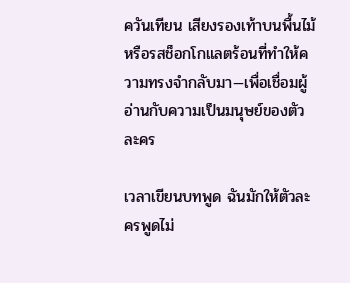ควันเทียน เสียงรองเท้าบนพื้นไม้ หรือรสช็อกโกแลตร้อนที่ทำให้ความทรงจำกลับมา—เพื่อเชื่อมผู้อ่านกับความเป็นมนุษย์ของตัวละคร

เวลาเขียนบทพูด ฉันมักให้ตัวละครพูดไม่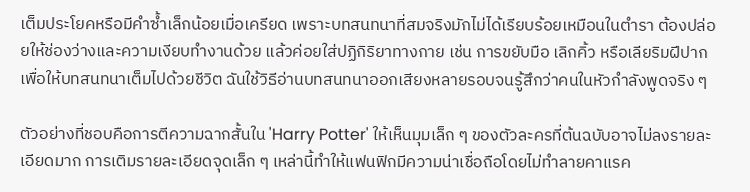เต็มประโยคหรือมีคำซ้ำเล็กน้อยเมื่อเครียด เพราะบทสนทนาที่สมจริงมักไม่ได้เรียบร้อยเหมือนในตำรา ต้องปล่อยให้ช่องว่างและความเงียบทำงานด้วย แล้วค่อยใส่ปฏิกิริยาทางกาย เช่น การขยับมือ เลิกคิ้ว หรือเลียริมฝีปาก เพื่อให้บทสนทนาเต็มไปด้วยชีวิต ฉันใช้วิธีอ่านบทสนทนาออกเสียงหลายรอบจนรู้สึกว่าคนในหัวกำลังพูดจริง ๆ

ตัวอย่างที่ชอบคือการตีความฉากสั้นใน 'Harry Potter' ให้เห็นมุมเล็ก ๆ ของตัวละครที่ต้นฉบับอาจไม่ลงรายละเอียดมาก การเติมรายละเอียดจุดเล็ก ๆ เหล่านี้ทำให้แฟนฟิกมีความน่าเชื่อถือโดยไม่ทำลายคาแรค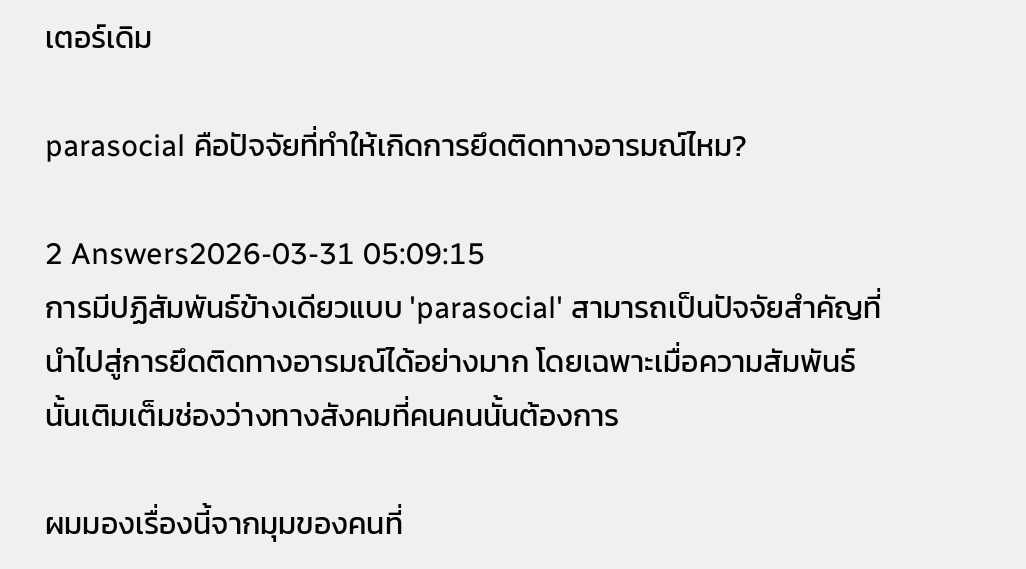เตอร์เดิม

parasocial คือปัจจัยที่ทำให้เกิดการยึดติดทางอารมณ์ไหม?

2 Answers2026-03-31 05:09:15
การมีปฏิสัมพันธ์ข้างเดียวแบบ 'parasocial' สามารถเป็นปัจจัยสำคัญที่นำไปสู่การยึดติดทางอารมณ์ได้อย่างมาก โดยเฉพาะเมื่อความสัมพันธ์นั้นเติมเต็มช่องว่างทางสังคมที่คนคนนั้นต้องการ

ผมมองเรื่องนี้จากมุมของคนที่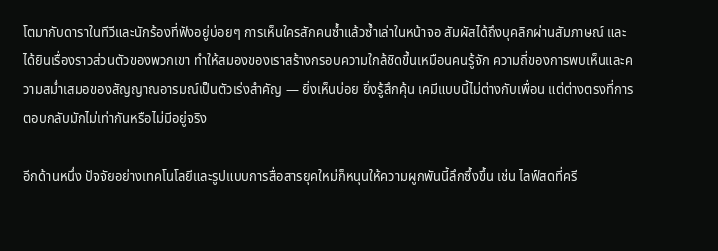โตมากับดาราในทีวีและนักร้องที่ฟังอยู่บ่อยๆ การเห็นใครสักคนซ้ำแล้วซ้ำเล่าในหน้าจอ สัมผัสได้ถึงบุคลิกผ่านสัมภาษณ์ และได้ยินเรื่องราวส่วนตัวของพวกเขา ทำให้สมองของเราสร้างกรอบความใกล้ชิดขึ้นเหมือนคนรู้จัก ความถี่ของการพบเห็นและความสม่ำเสมอของสัญญาณอารมณ์เป็นตัวเร่งสำคัญ — ยิ่งเห็นบ่อย ยิ่งรู้สึกคุ้น เคมีแบบนี้ไม่ต่างกับเพื่อน แต่ต่างตรงที่การตอบกลับมักไม่เท่ากันหรือไม่มีอยู่จริง

อีกด้านหนึ่ง ปัจจัยอย่างเทคโนโลยีและรูปแบบการสื่อสารยุคใหม่ก็หนุนให้ความผูกพันนี้ลึกซึ้งขึ้น เช่น ไลฟ์สดที่ครี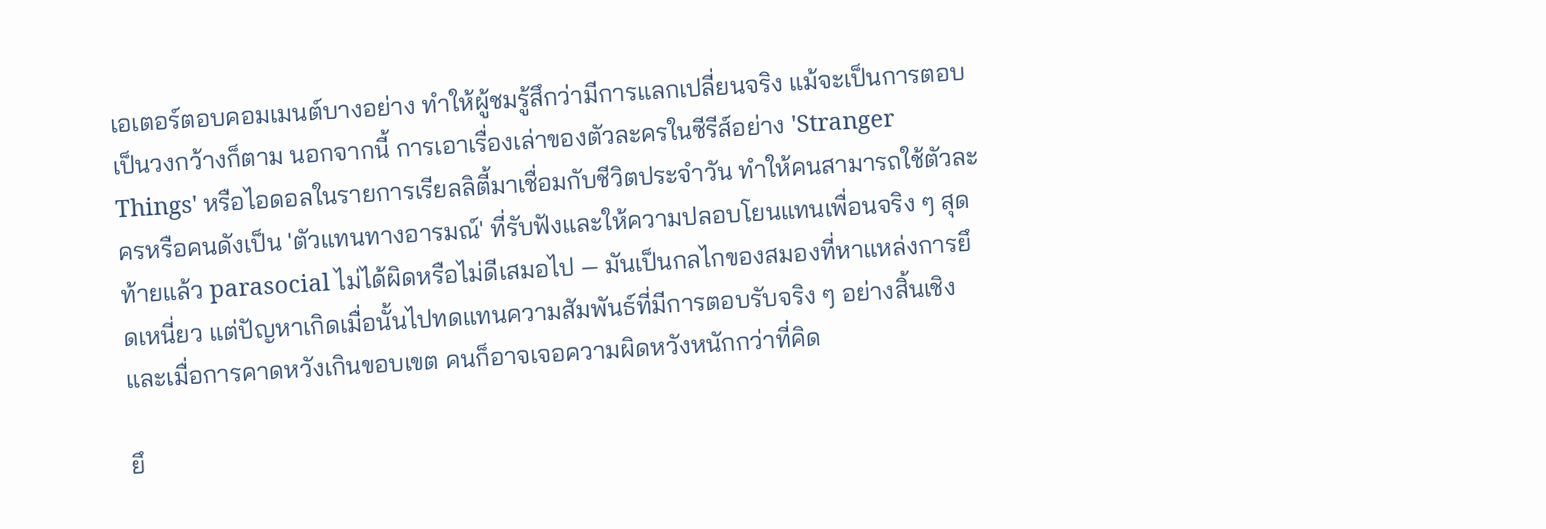เอเตอร์ตอบคอมเมนต์บางอย่าง ทำให้ผู้ชมรู้สึกว่ามีการแลกเปลี่ยนจริง แม้จะเป็นการตอบเป็นวงกว้างก็ตาม นอกจากนี้ การเอาเรื่องเล่าของตัวละครในซีรีส์อย่าง 'Stranger Things' หรือไอดอลในรายการเรียลลิตี้มาเชื่อมกับชีวิตประจำวัน ทำให้คนสามารถใช้ตัวละครหรือคนดังเป็น 'ตัวแทนทางอารมณ์' ที่รับฟังและให้ความปลอบโยนแทนเพื่อนจริง ๆ สุดท้ายแล้ว parasocial ไม่ได้ผิดหรือไม่ดีเสมอไป — มันเป็นกลไกของสมองที่หาแหล่งการยึดเหนี่ยว แต่ปัญหาเกิดเมื่อนั้นไปทดแทนความสัมพันธ์ที่มีการตอบรับจริง ๆ อย่างสิ้นเชิง และเมื่อการคาดหวังเกินขอบเขต คนก็อาจเจอความผิดหวังหนักกว่าที่คิด

ยึ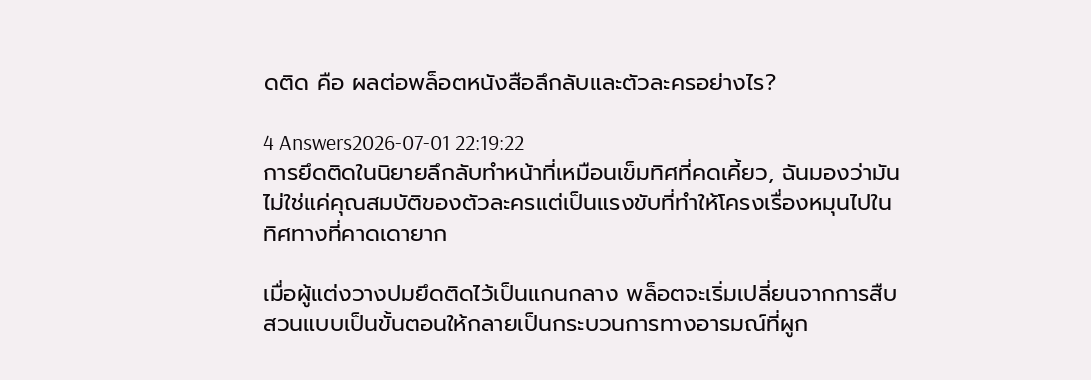ดติด คือ ผลต่อพล็อตหนังสือลึกลับและตัวละครอย่างไร?

4 Answers2026-07-01 22:19:22
การยึดติดในนิยายลึกลับทำหน้าที่เหมือนเข็มทิศที่คดเคี้ยว, ฉันมองว่ามันไม่ใช่แค่คุณสมบัติของตัวละครแต่เป็นแรงขับที่ทำให้โครงเรื่องหมุนไปในทิศทางที่คาดเดายาก

เมื่อผู้แต่งวางปมยึดติดไว้เป็นแกนกลาง พล็อตจะเริ่มเปลี่ยนจากการสืบสวนแบบเป็นขั้นตอนให้กลายเป็นกระบวนการทางอารมณ์ที่ผูก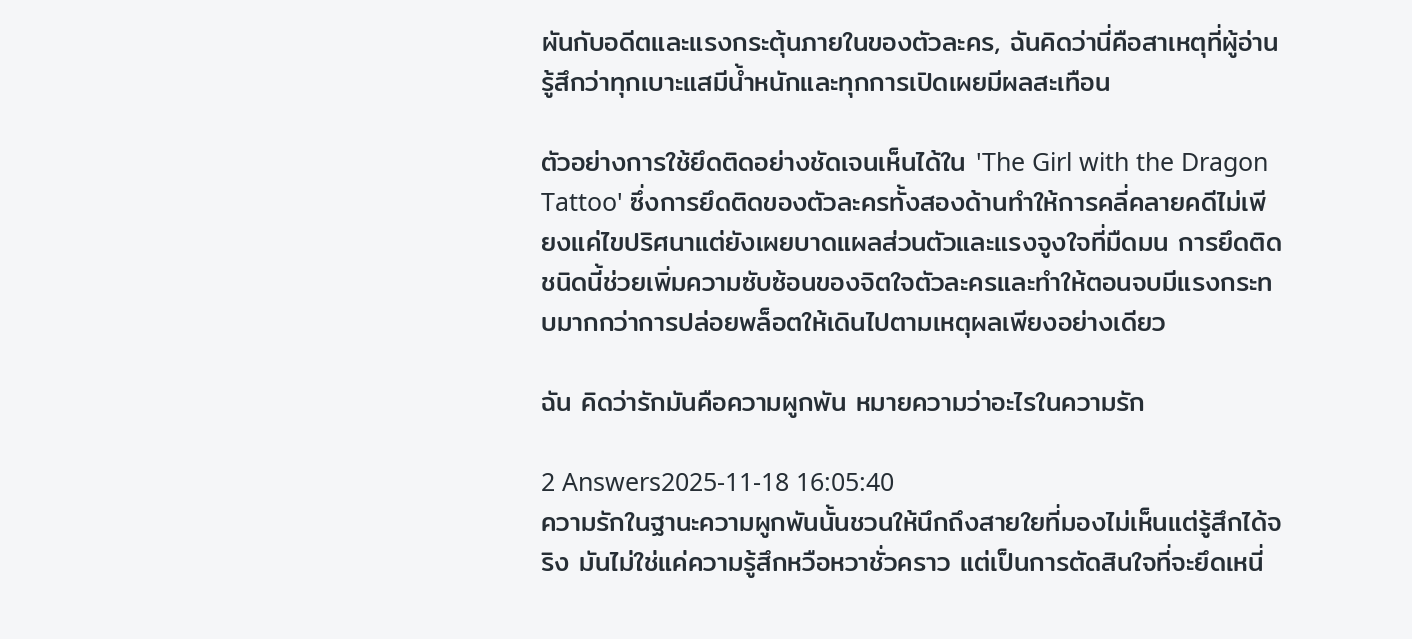ผันกับอดีตและแรงกระตุ้นภายในของตัวละคร, ฉันคิดว่านี่คือสาเหตุที่ผู้อ่านรู้สึกว่าทุกเบาะแสมีน้ำหนักและทุกการเปิดเผยมีผลสะเทือน

ตัวอย่างการใช้ยึดติดอย่างชัดเจนเห็นได้ใน 'The Girl with the Dragon Tattoo' ซึ่งการยึดติดของตัวละครทั้งสองด้านทำให้การคลี่คลายคดีไม่เพียงแค่ไขปริศนาแต่ยังเผยบาดแผลส่วนตัวและแรงจูงใจที่มืดมน การยึดติดชนิดนี้ช่วยเพิ่มความซับซ้อนของจิตใจตัวละครและทำให้ตอนจบมีแรงกระทบมากกว่าการปล่อยพล็อตให้เดินไปตามเหตุผลเพียงอย่างเดียว

ฉัน คิดว่ารักมันคือความผูกพัน หมายความว่าอะไรในความรัก

2 Answers2025-11-18 16:05:40
ความรักในฐานะความผูกพันนั้นชวนให้นึกถึงสายใยที่มองไม่เห็นแต่รู้สึกได้จริง มันไม่ใช่แค่ความรู้สึกหวือหวาชั่วคราว แต่เป็นการตัดสินใจที่จะยึดเหนี่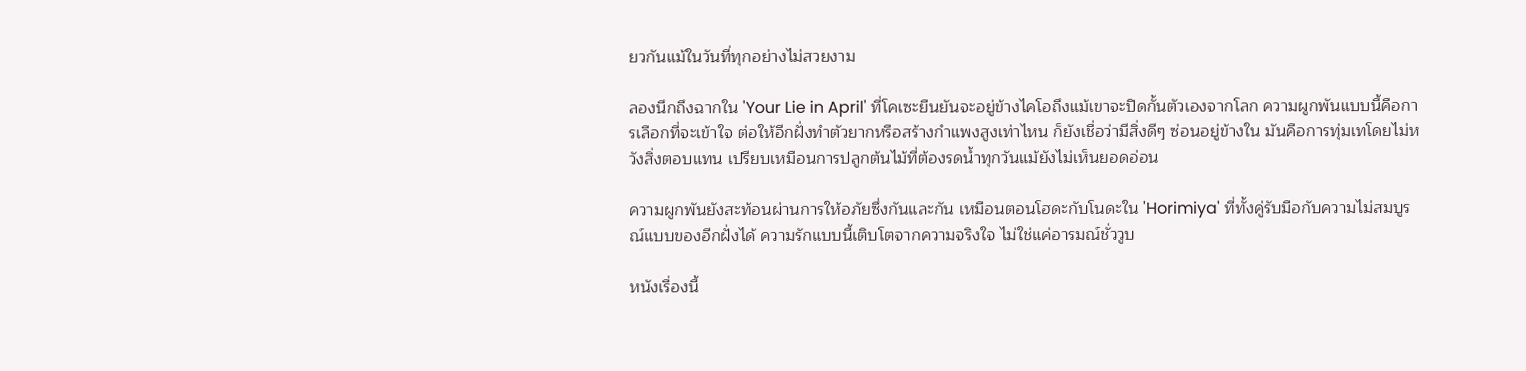ยวกันแม้ในวันที่ทุกอย่างไม่สวยงาม

ลองนึกถึงฉากใน 'Your Lie in April' ที่โคเซะยืนยันจะอยู่ข้างไคโอถึงแม้เขาจะปิดกั้นตัวเองจากโลก ความผูกพันแบบนี้คือการเลือกที่จะเข้าใจ ต่อให้อีกฝั่งทำตัวยากหรือสร้างกำแพงสูงเท่าไหน ก็ยังเชื่อว่ามีสิ่งดีๆ ซ่อนอยู่ข้างใน มันคือการทุ่มเทโดยไม่หวังสิ่งตอบแทน เปรียบเหมือนการปลูกต้นไม้ที่ต้องรดน้ำทุกวันแม้ยังไม่เห็นยอดอ่อน

ความผูกพันยังสะท้อนผ่านการให้อภัยซึ่งกันและกัน เหมือนตอนโฮดะกับโนดะใน 'Horimiya' ที่ทั้งคู่รับมือกับความไม่สมบูรณ์แบบของอีกฝั่งได้ ความรักแบบนี้เติบโตจากความจริงใจ ไม่ใช่แค่อารมณ์ชั่ววูบ

หนังเรื่องนี้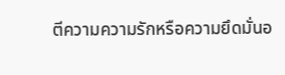ตีความความรักหรือความยึดมั่นอ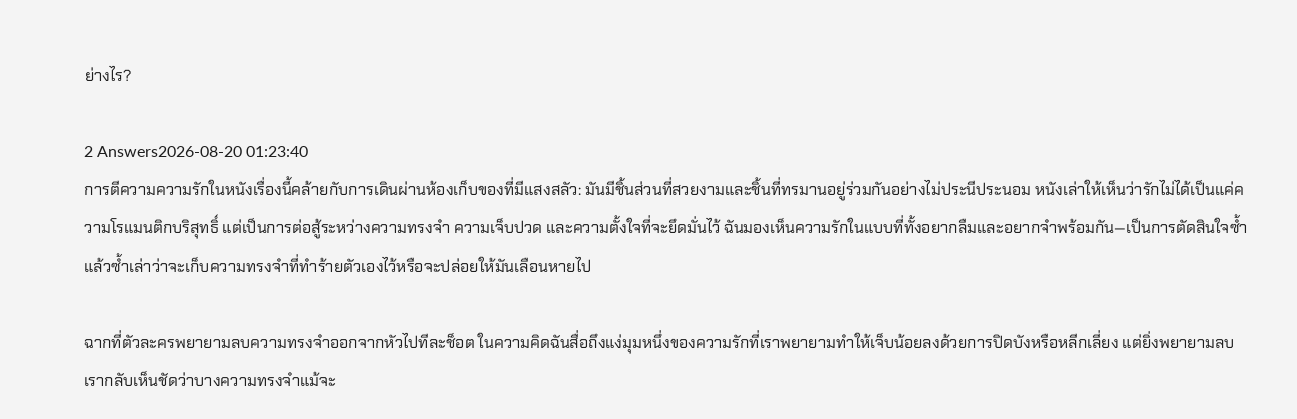ย่างไร?

2 Answers2026-08-20 01:23:40
การตีความความรักในหนังเรื่องนี้คล้ายกับการเดินผ่านห้องเก็บของที่มีแสงสลัว: มันมีชิ้นส่วนที่สวยงามและชิ้นที่ทรมานอยู่ร่วมกันอย่างไม่ประนีประนอม หนังเล่าให้เห็นว่ารักไม่ได้เป็นแค่ความโรแมนติกบริสุทธิ์ แต่เป็นการต่อสู้ระหว่างความทรงจำ ความเจ็บปวด และความตั้งใจที่จะยึดมั่นไว้ ฉันมองเห็นความรักในแบบที่ทั้งอยากลืมและอยากจำพร้อมกัน—เป็นการตัดสินใจซ้ำแล้วซ้ำเล่าว่าจะเก็บความทรงจำที่ทำร้ายตัวเองไว้หรือจะปล่อยให้มันเลือนหายไป

ฉากที่ตัวละครพยายามลบความทรงจำออกจากหัวไปทีละช็อต ในความคิดฉันสื่อถึงแง่มุมหนึ่งของความรักที่เราพยายามทำให้เจ็บน้อยลงด้วยการปิดบังหรือหลีกเลี่ยง แต่ยิ่งพยายามลบ เรากลับเห็นชัดว่าบางความทรงจำแม้จะ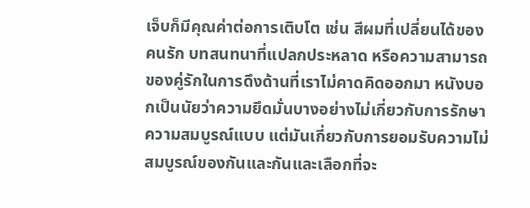เจ็บก็มีคุณค่าต่อการเติบโต เช่น สีผมที่เปลี่ยนได้ของคนรัก บทสนทนาที่แปลกประหลาด หรือความสามารถของคู่รักในการดึงด้านที่เราไม่คาดคิดออกมา หนังบอกเป็นนัยว่าความยึดมั่นบางอย่างไม่เกี่ยวกับการรักษาความสมบูรณ์แบบ แต่มันเกี่ยวกับการยอมรับความไม่สมบูรณ์ของกันและกันและเลือกที่จะ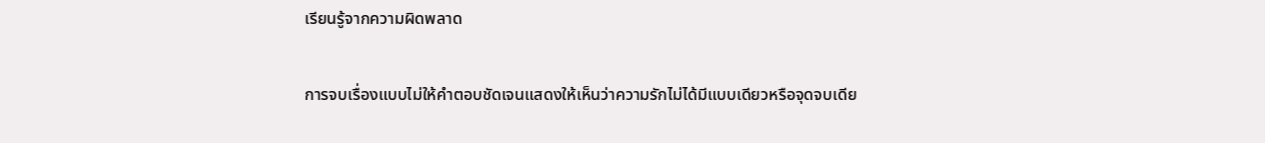เรียนรู้จากความผิดพลาด

การจบเรื่องแบบไม่ให้คำตอบชัดเจนแสดงให้เห็นว่าความรักไม่ได้มีแบบเดียวหรือจุดจบเดีย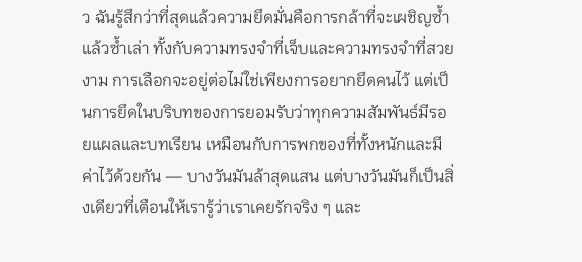ว ฉันรู้สึกว่าที่สุดแล้วความยึดมั่นคือการกล้าที่จะเผชิญซ้ำแล้วซ้ำเล่า ทั้งกับความทรงจำที่เจ็บและความทรงจำที่สวยงาม การเลือกจะอยู่ต่อไม่ใช่เพียงการอยากยึดคนไว้ แต่เป็นการยึดในบริบทของการยอมรับว่าทุกความสัมพันธ์มีรอยแผลและบทเรียน เหมือนกับการพกของที่ทั้งหนักและมีค่าไว้ด้วยกัน — บางวันมันล้าสุดแสน แต่บางวันมันก็เป็นสิ่งเดียวที่เตือนให้เรารู้ว่าเราเคยรักจริง ๆ และ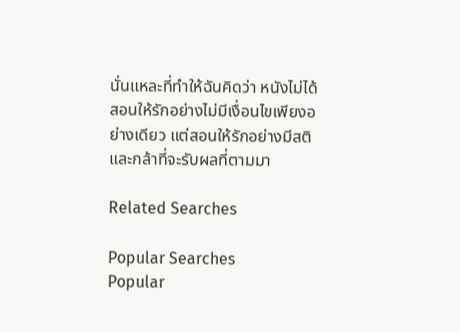นั่นแหละที่ทำให้ฉันคิดว่า หนังไม่ได้สอนให้รักอย่างไม่มีเงื่อนไขเพียงอย่างเดียว แต่สอนให้รักอย่างมีสติและกล้าที่จะรับผลที่ตามมา

Related Searches

Popular Searches
Popular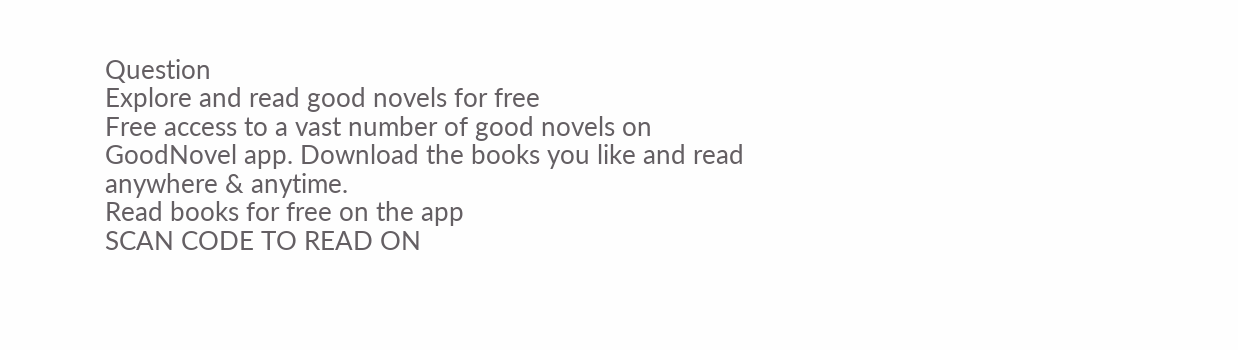Question
Explore and read good novels for free
Free access to a vast number of good novels on GoodNovel app. Download the books you like and read anywhere & anytime.
Read books for free on the app
SCAN CODE TO READ ON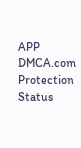APP
DMCA.com Protection Status